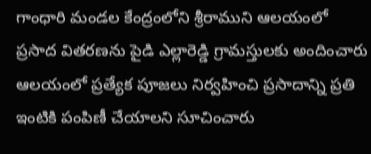గాంధారి మండల కేంద్రంలోని శ్రీరాముని ఆలయంలో ప్రసాద వితరణను పైడి ఎల్లారెడ్డి గ్రామస్తులకు అందించారు ఆలయంలో ప్రత్యేక పూజలు నిర్వహించి ప్రసాదాన్ని ప్రతి ఇంటికి పంపిణీ చేయాలని సూచించారు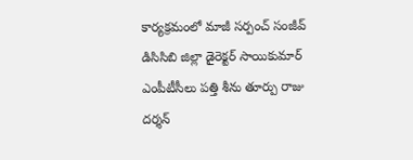కార్యక్రమంలో మాజీ సర్పంచ్ సంజీవ్ డిసిసిబి జిల్లా డైరెక్టర్ సాయికుమార్ ఎంపీటీసీలు పత్తి శీను తూర్పు రాజు దర్శన్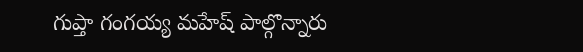గుప్తా గంగయ్య మహేష్ పాల్గొన్నారు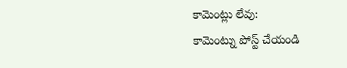కామెంట్లు లేవు:
కామెంట్ను పోస్ట్ చేయండి